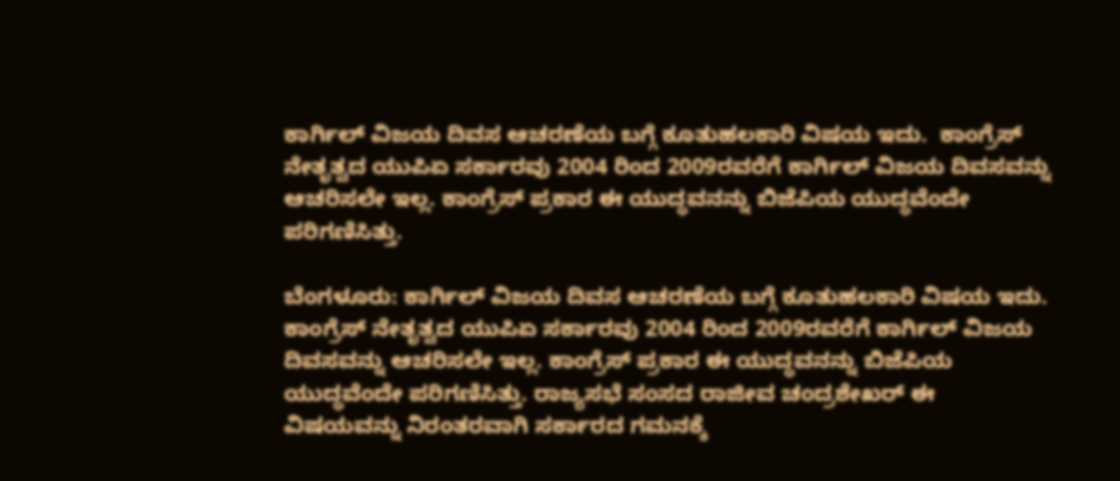ಕಾರ್ಗಿಲ್ ವಿಜಯ ದಿವಸ ಆಚರಣೆಯ ಬಗ್ಗೆ ಕೂತುಹಲಕಾರಿ ವಿಷಯ ಇದು.  ಕಾಂಗ್ರೆಸ್ ನೇತೃತ್ವದ ಯುಪಿಏ ಸರ್ಕಾರವು 2004 ರಿಂದ 2009ರವರೆಗೆ ಕಾರ್ಗಿಲ್ ವಿಜಯ ದಿವಸವನ್ನು ಆಚರಿಸಲೇ ಇಲ್ಲ. ಕಾಂಗ್ರೆಸ್ ಪ್ರಕಾರ ಈ ಯುದ್ಧವನನ್ನು ಬಿಜೆಪಿಯ ಯುದ್ಧವೆಂದೇ ಪರಿಗಣಿಸಿತ್ತು.

ಬೆಂಗಳೂರು: ಕಾರ್ಗಿಲ್ ವಿಜಯ ದಿವಸ ಆಚರಣೆಯ ಬಗ್ಗೆ ಕೂತುಹಲಕಾರಿ ವಿಷಯ ಇದು. ಕಾಂಗ್ರೆಸ್ ನೇತೃತ್ವದ ಯುಪಿಏ ಸರ್ಕಾರವು 2004 ರಿಂದ 2009ರವರೆಗೆ ಕಾರ್ಗಿಲ್ ವಿಜಯ ದಿವಸವನ್ನು ಆಚರಿಸಲೇ ಇಲ್ಲ. ಕಾಂಗ್ರೆಸ್ ಪ್ರಕಾರ ಈ ಯುದ್ಧವನನ್ನು ಬಿಜೆಪಿಯ ಯುದ್ಧವೆಂದೇ ಪರಿಗಣಿಸಿತ್ತು. ರಾಜ್ಯಸಭೆ ಸಂಸದ ರಾಜೀವ ಚಂದ್ರಶೇಖರ್ ಈ ವಿಷಯವನ್ನು ನಿರಂತರವಾಗಿ ಸರ್ಕಾರದ ಗಮನಕ್ಕೆ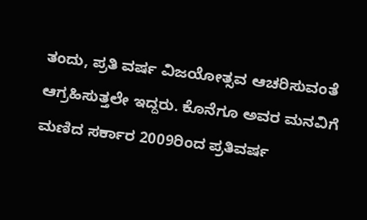ತಂದು, ಪ್ರತಿ ವರ್ಷ ವಿಜಯೋತ್ಸವ ಆಚರಿಸುವಂತೆ ಆಗ್ರಹಿಸುತ್ತಲೇ ಇದ್ದರು. ಕೊನೆಗೂ ಅವರ ಮನವಿಗೆ ಮಣಿದ ಸರ್ಕಾರ 2009ರಿಂದ ಪ್ರತಿವರ್ಷ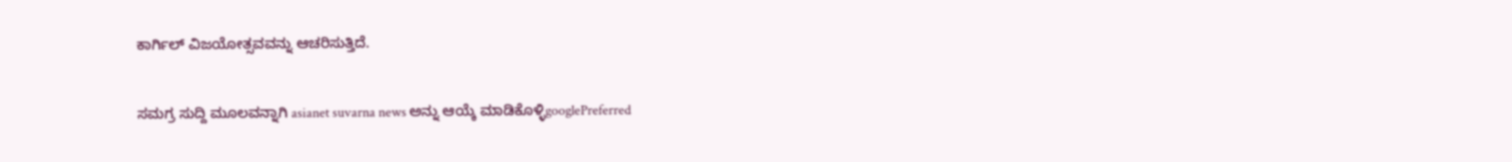ಕಾರ್ಗಿಲ್ ವಿಜಯೋತ್ಸವವನ್ನು ಆಚರಿಸುತ್ತಿದೆ.

ಸಮಗ್ರ ಸುದ್ದಿ ಮೂಲವನ್ನಾಗಿ asianet suvarna news ಅನ್ನು ಆಯ್ಕೆ ಮಾಡಿಕೊಳ್ಳಿgooglePreferred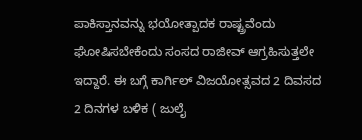ಪಾಕಿಸ್ತಾನವನ್ನು ಭಯೋತ್ಪಾದಕ ರಾಷ್ಟ್ರವೆಂದು ಘೋಷಿಸಬೇಕೆಂದು ಸಂಸದ ರಾಜೀವ್ ಆಗ್ರಹಿಸುತ್ತಲೇ ಇದ್ದಾರೆ. ಈ ಬಗ್ಗೆ ಕಾರ್ಗಿಲ್ ವಿಜಯೋತ್ಸವದ 2 ದಿವಸದ 2 ದಿನಗಳ ಬಳಿಕ ( ಜುಲೈ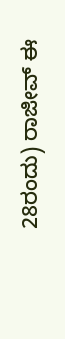28ರಂದು) ರಾಜೀವ್ ಈ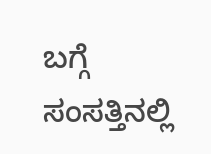ಬಗ್ಗೆ ಸಂಸತ್ತಿನಲ್ಲಿ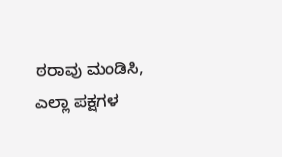ಠರಾವು ಮಂಡಿಸಿ, ಎಲ್ಲಾ ಪಕ್ಷಗಳ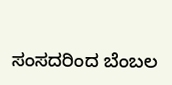ಸಂಸದರಿಂದ ಬೆಂಬಲ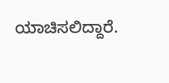ಯಾಚಿಸಲಿದ್ದಾರೆ.